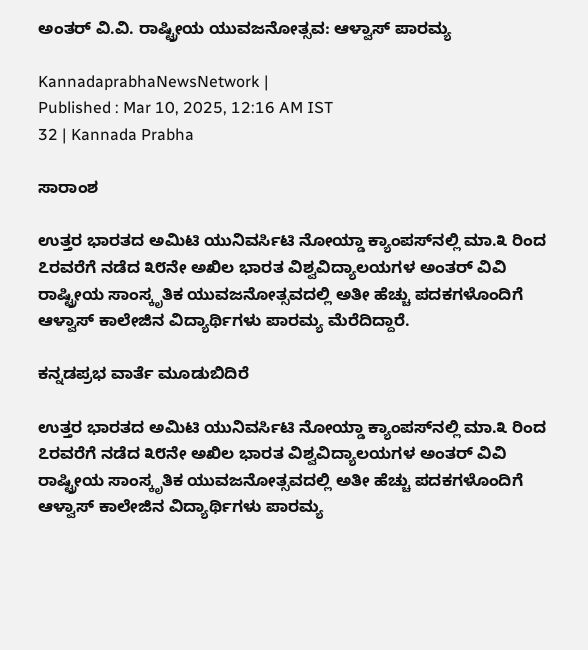ಅಂತರ್‌ ವಿ.ವಿ. ರಾಷ್ಟ್ರೀಯ ಯುವಜನೋತ್ಸವ: ಆಳ್ವಾಸ್‌ ಪಾರಮ್ಯ

KannadaprabhaNewsNetwork |
Published : Mar 10, 2025, 12:16 AM IST
32 | Kannada Prabha

ಸಾರಾಂಶ

ಉತ್ತರ ಭಾರತದ ಅಮಿಟಿ ಯುನಿವರ್ಸಿಟಿ ನೋಯ್ಡಾ ಕ್ಯಾಂಪಸ್‌ನಲ್ಲಿ ಮಾ.೩ ರಿಂದ ೭ರವರೆಗೆ ನಡೆದ ೩೮ನೇ ಅಖಿಲ ಭಾರತ ವಿಶ್ವವಿದ್ಯಾಲಯಗಳ ಅಂತರ್ ವಿವಿ ರಾಷ್ಟ್ರೀಯ ಸಾಂಸ್ಕೃತಿಕ ಯುವಜನೋತ್ಸವದಲ್ಲಿ ಅತೀ ಹೆಚ್ಚು ಪದಕಗಳೊಂದಿಗೆ ಆಳ್ವಾಸ್ ಕಾಲೇಜಿನ ವಿದ್ಯಾರ್ಥಿಗಳು ಪಾರಮ್ಯ ಮೆರೆದಿದ್ದಾರೆ.

ಕನ್ನಡಪ್ರಭ ವಾರ್ತೆ ಮೂಡುಬಿದಿರೆ

ಉತ್ತರ ಭಾರತದ ಅಮಿಟಿ ಯುನಿವರ್ಸಿಟಿ ನೋಯ್ಡಾ ಕ್ಯಾಂಪಸ್‌ನಲ್ಲಿ ಮಾ.೩ ರಿಂದ ೭ರವರೆಗೆ ನಡೆದ ೩೮ನೇ ಅಖಿಲ ಭಾರತ ವಿಶ್ವವಿದ್ಯಾಲಯಗಳ ಅಂತರ್ ವಿವಿ ರಾಷ್ಟ್ರೀಯ ಸಾಂಸ್ಕೃತಿಕ ಯುವಜನೋತ್ಸವದಲ್ಲಿ ಅತೀ ಹೆಚ್ಚು ಪದಕಗಳೊಂದಿಗೆ ಆಳ್ವಾಸ್ ಕಾಲೇಜಿನ ವಿದ್ಯಾರ್ಥಿಗಳು ಪಾರಮ್ಯ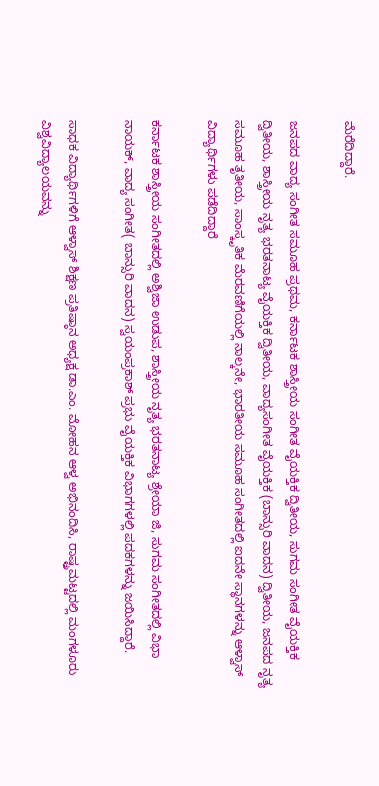ಮೆರೆದಿದ್ದಾರೆ.

ಜನಪದ ವಾದ್ಯ ಸಂಗೀತ ಸಮೂಹ ಪ್ರಥಮ, ಕರ್ನಾಟಕ ಶಾಸ್ತ್ರೀಯ ಸಂಗೀತ ವೈಯಕ್ತಿಕ ದ್ವಿತೀಯ, ಸುಗಮ ಸಂಗೀತ ವೈಯಕ್ತಿಕ ದ್ವಿತೀಯ, ಶಾಸ್ತ್ರೀಯ ನೃತ್ಯ ಭರತನಾಟ್ಯ ವೈಯಕ್ತಿಕ ದ್ವಿತೀಯ, ವಾದ್ಯಸಂಗೀತ ವೈಯಕ್ತಿಕ (ಬಾನ್ಸುರಿ ವಾದನ) ದ್ವಿತೀಯ, ಜನಪದ ನೃತ್ಯ ಸಮೂಹ ತೃತೀಯ, ಸಾಂಸ್ಕೃತಿಕ ಮೆರವಣಿಗೆಯಲ್ಲಿ ನಾಲ್ಕನೇ, ಭಾರತೀಯ ಸಮೂಹ ಸಂಗೀತದಲ್ಲಿ ಐದನೇ ಸ್ಥಾನಗಳನ್ನು ಆಳ್ವಾಸ್ ವಿದ್ಯಾರ್ಥಿಗಳು ಪಡೆದಿದ್ದಾರೆ

ಕರ್ನಾಟಕ ಶಾಸ್ತ್ರೀಯ ಸಂಗೀತದಲ್ಲಿ ಅಶ್ವಿಜಾ ಉಡುಪ, ಶಾಸ್ತ್ರೀಯ ನೃತ್ಯ ಭರತನಾಟ್ಯ ಶ್ರೇಯಾ ಜಿ, ಸುಗಮ ಸಂಗೀತದಲ್ಲಿ ವಿಭಾ ನಾಯಕ್, ವಾದ್ಯ ಸಂಗೀತ( ಬಾನ್ಸುರಿ ವಾದನ) ಸ್ವಯಂಪ್ರಕಾಶ್ ಪ್ರಭು ವೈಯಕ್ತಿಕ ವಿಭಾಗಗಳಲ್ಲಿ ಪದಕಗಳನ್ನು ಜಯಿಸಿದ್ದಾರೆ.

ಸಾಧಕ ವಿದ್ಯಾರ್ಥಿಗಳಿಗೆ ಆಳ್ವಾಸ್ ಶಿಕ್ಷಣ ಪ್ರತಿಷ್ಠಾನ ಅಧ್ಯಕ್ಷ ಡಾ.ಎಂ. ಮೋಹನ ಆಳ್ವ ಅಭಿನಂದಿಸಿ, ರಾಷ್ಟ್ರಮಟ್ಟದಲ್ಲಿ ಮಂಗಳೂರು ವಿಶ್ವವಿದ್ಯಾಲಯವನ್ನು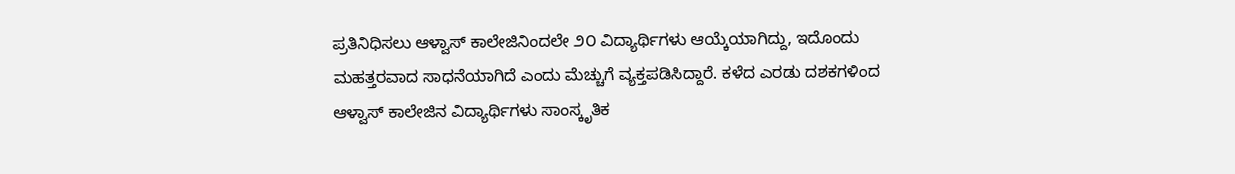ಪ್ರತಿನಿಧಿಸಲು ಆಳ್ವಾಸ್ ಕಾಲೇಜಿನಿಂದಲೇ ೨೦ ವಿದ್ಯಾರ್ಥಿಗಳು ಆಯ್ಕೆಯಾಗಿದ್ದು, ಇದೊಂದು ಮಹತ್ತರವಾದ ಸಾಧನೆಯಾಗಿದೆ ಎಂದು ಮೆಚ್ಚುಗೆ ವ್ಯಕ್ತಪಡಿಸಿದ್ದಾರೆ. ಕಳೆದ ಎರಡು ದಶಕಗಳಿಂದ ಆಳ್ವಾಸ್ ಕಾಲೇಜಿನ ವಿದ್ಯಾರ್ಥಿಗಳು ಸಾಂಸ್ಕೃತಿಕ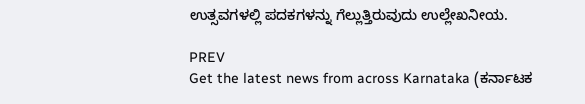ಉತ್ಸವಗಳಲ್ಲಿ ಪದಕಗಳನ್ನು ಗೆಲ್ಲುತ್ತಿರುವುದು ಉಲ್ಲೇಖನೀಯ.

PREV
Get the latest news from across Karnataka (ಕರ್ನಾಟಕ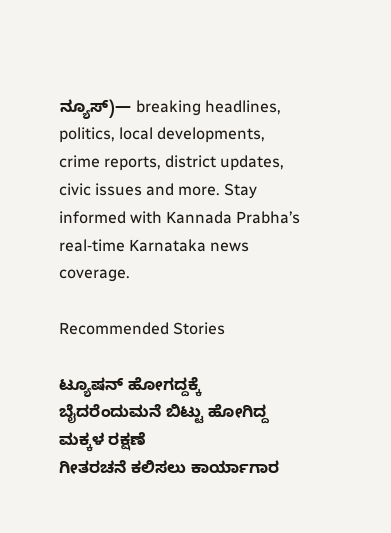ನ್ಯೂಸ್)— breaking headlines, politics, local developments, crime reports, district updates, civic issues and more. Stay informed with Kannada Prabha’s real‑time Karnataka news coverage.

Recommended Stories

ಟ್ಯೂಷನ್‌ ಹೋಗದ್ದಕ್ಕೆ ಬೈದರೆಂದುಮನೆ ಬಿಟ್ಟು ಹೋಗಿದ್ದ ಮಕ್ಕಳ ರಕ್ಷಣೆ
ಗೀತರಚನೆ ಕಲಿಸಲು ಕಾರ್ಯಾಗಾರ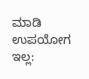ಮಾಡಿ ಉಪಯೋಗ ಇಲ್ಲ: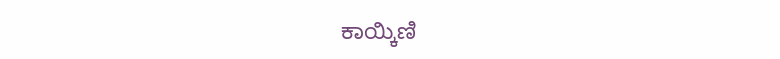ಕಾಯ್ಕಿಣಿ